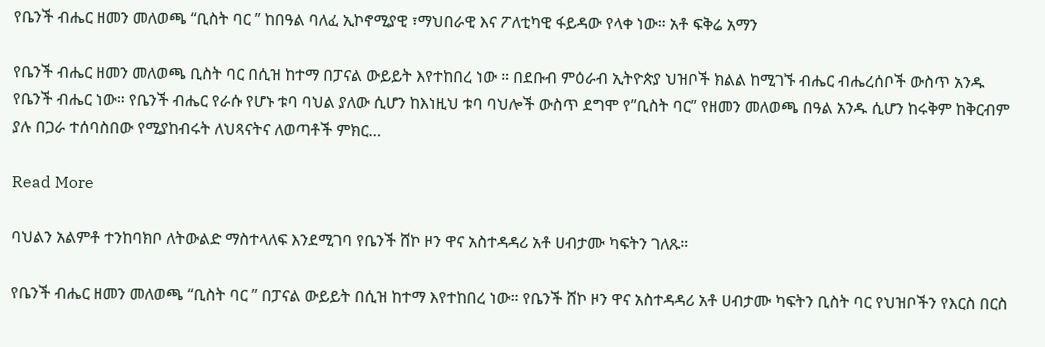የቤንች ብሔር ዘመን መለወጫ “ቢስት ባር ” ከበዓል ባለፈ ኢኮኖሚያዊ ፣ማህበራዊ እና ፖለቲካዊ ፋይዳው የላቀ ነው። አቶ ፍቅሬ አማን

የቤንች ብሔር ዘመን መለወጫ ቢስት ባር በሲዝ ከተማ በፓናል ውይይት እየተከበረ ነው ። በደቡብ ምዕራብ ኢትዮጵያ ህዝቦች ክልል ከሚገኙ ብሔር ብሔረሰቦች ውስጥ አንዱ የቤንች ብሔር ነው። የቤንች ብሔር የራሱ የሆኑ ቱባ ባህል ያለው ሲሆን ከእነዚህ ቱባ ባህሎች ውስጥ ደግሞ የ”ቢስት ባር” የዘመን መለወጫ በዓል አንዱ ሲሆን ከሩቅም ከቅርብም ያሉ በጋራ ተሰባስበው የሚያከብሩት ለህጻናትና ለወጣቶች ምክር…

Read More

ባህልን አልምቶ ተንከባክቦ ለትውልድ ማስተላለፍ እንደሚገባ የቤንች ሸኮ ዞን ዋና አስተዳዳሪ አቶ ሀብታሙ ካፍትን ገለጹ።

የቤንች ብሔር ዘመን መለወጫ “ቢስት ባር ” በፓናል ውይይት በሲዝ ከተማ እየተከበረ ነው። የቤንች ሸኮ ዞን ዋና አስተዳዳሪ አቶ ሀብታሙ ካፍትን ቢስት ባር የህዝቦችን የእርስ በርስ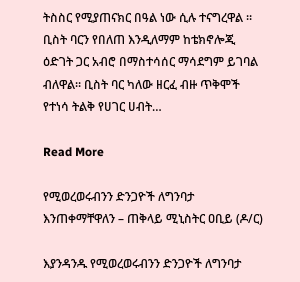ትስስር የሚያጠናክር በዓል ነው ሲሉ ተናግረዋል ። ቢስት ባርን የበለጠ እንዲለማም ከቴክኖሎጂ ዕድገት ጋር አብሮ በማስተሳሰር ማሳደግም ይገባል ብለዋል። ቢስት ባር ካለው ዘርፈ ብዙ ጥቅሞች የተነሳ ትልቅ የሀገር ሀብት…

Read More

የሚወረወሩብንን ድንጋዮች ለግንባታ እንጠቀማቸዋለን – ጠቅላይ ሚኒስትር ዐቢይ (ዶ/ር)

እያንዳንዱ የሚወረወሩብንን ድንጋዮች ለግንባታ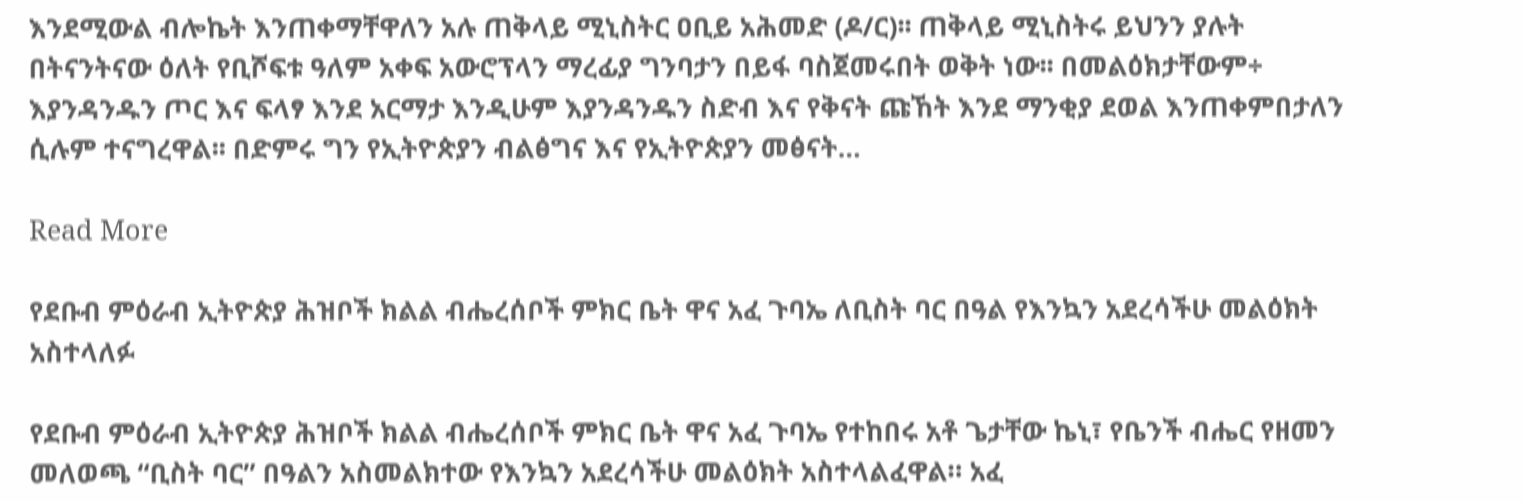እንደሚውል ብሎኬት እንጠቀማቸዋለን አሉ ጠቅላይ ሚኒስትር ዐቢይ አሕመድ (ዶ/ር)፡፡ ጠቅላይ ሚኒስትሩ ይህንን ያሉት በትናንትናው ዕለት የቢሾፍቱ ዓለም አቀፍ አውሮፕላን ማረፊያ ግንባታን በይፋ ባስጀመሩበት ወቅት ነው፡፡ በመልዕክታቸውም÷ እያንዳንዱን ጦር እና ፍላፃ እንደ አርማታ እንዲሁም እያንዳንዱን ስድብ እና የቅናት ጩኸት እንደ ማንቂያ ደወል እንጠቀምበታለን ሲሉም ተናግረዋል፡፡ በድምሩ ግን የኢትዮጵያን ብልፅግና እና የኢትዮጵያን መፅናት…

Read More

የደቡብ ምዕራብ ኢትዮጵያ ሕዝቦች ክልል ብሔረሰቦች ምክር ቤት ዋና አፈ ጉባኤ ለቢስት ባር በዓል የእንኳን አደረሳችሁ መልዕክት አስተላለፉ

የደቡብ ምዕራብ ኢትዮጵያ ሕዝቦች ክልል ብሔረሰቦች ምክር ቤት ዋና አፈ ጉባኤ የተከበሩ አቶ ጌታቸው ኬኒ፣ የቤንች ብሔር የዘመን መለወጫ “ቢስት ባር” በዓልን አስመልክተው የእንኳን አደረሳችሁ መልዕክት አስተላልፈዋል። አፈ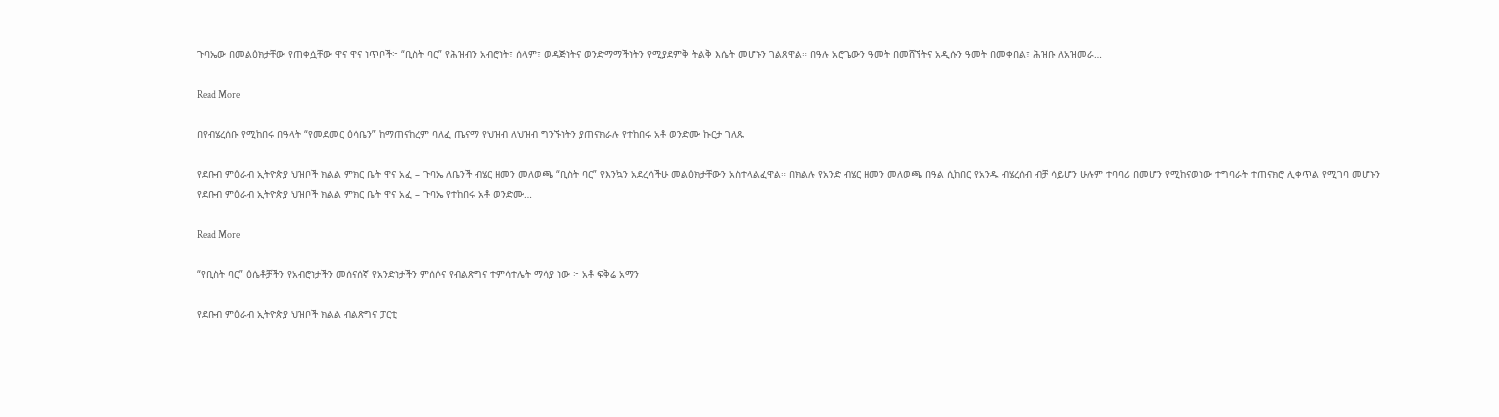ጉባኤው በመልዕክታቸው የጠቀሷቸው ዋና ዋና ነጥቦች፦ “ቢስት ባር” የሕዝብን አብሮነት፣ ሰላም፣ ወዳጅነትና ወንድማማችነትን የሚያደምቅ ትልቅ እሴት መሆኑን ገልጸዋል። በዓሉ አሮጌውን ዓመት በመሸኘትና አዲሱን ዓመት በመቀበል፣ ሕዝቡ ለአዝመራ…

Read More

በየብሄረሰቡ የሚከበሩ በዓላት “የመደመር ዕሳቤን” ከማጠናከረም ባለፈ ጤናማ የህዝብ ለህዝብ ግንኙነትን ያጠናክራሉ የተከበሩ አቶ ወንድሙ ኩርታ ገለጹ

የደቡብ ምዕራብ ኢትዮጵያ ህዝቦች ክልል ምክር ቤት ዋና አፈ – ጉባኤ ለቤንች ብሄር ዘመን መለወጫ “ቢስት ባር” የእንኳን አደረሳችሁ መልዕክታቸውን አስተላልፈዋል። በክልሉ የአንድ ብሄር ዘመን መለወጫ በዓል ሲከበር የአንዱ ብሄረሰብ ብቻ ሳይሆን ሁሉም ተባባሪ በመሆን የሚከናወነው ተግባራት ተጠናክሮ ሊቀጥል የሚገባ መሆኑን የደቡብ ምዕራብ ኢትዮጵያ ህዝቦች ክልል ምክር ቤት ዋና አፈ – ጉባኤ የተከበሩ አቶ ወንድሙ…

Read More

“የቢስት ባር” ዕሴቶቻችን የአብሮነታችን መሰናሰኛ የአንድነታችን ምሰሶና የብልጽግና ተምሳተሌት ማሳያ ነው ፦ አቶ ፍቅሬ አማን

የደቡብ ምዕራብ ኢትዮጵያ ህዝቦች ክልል ብልጽግና ፓርቲ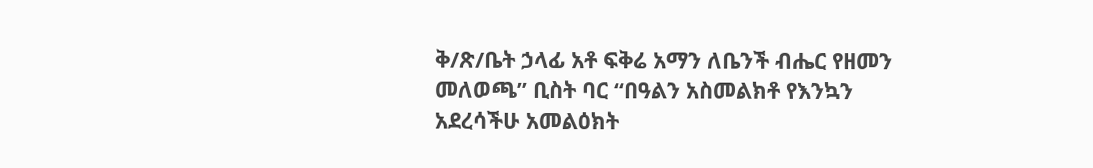ቅ/ጽ/ቤት ኃላፊ አቶ ፍቅሬ አማን ለቤንች ብሔር የዘመን መለወጫ” ቢስት ባር “በዓልን አስመልክቶ የእንኳን አደረሳችሁ አመልዕክት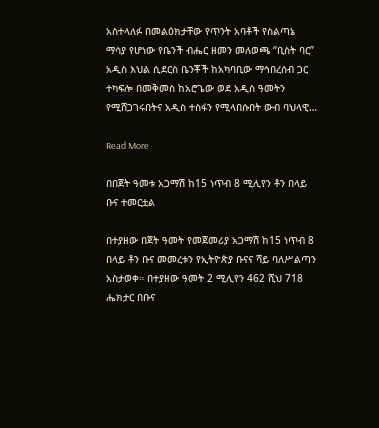አስተላለፉ በመልዕክታቸው የጥንት አባቶች የስልጣኔ ማሳያ የሆነው የቤንች ብሔር ዘመን መለወጫ “ቢስት ባር” አዲስ እህል ሲደርስ ቤንቾች ከአካባቢው ማኅበረሰብ ጋር ተካፍሎ በመቅመስ ከአሮጌው ወደ አዲስ ዓመትን የሚሸጋገሩበትና አዲስ ተስፋን የሚላበሱበት ውብ ባህላዊ…

Read More

በበጀት ዓመቱ አጋማሽ ከ15 ነጥብ 8 ሚሊየን ቶን በላይ ቡና ተመርቷል

በተያዘው በጀት ዓመት የመጀመሪያ አጋማሽ ከ15 ነጥብ 8 በላይ ቶን ቡና መመረቱን የኢትዮጵያ ቡናና ሻይ ባለሥልጣን አስታወቀ። በተያዘው ዓመት 2 ሚሊየን 462 ሺህ 718 ሔክታር በቡና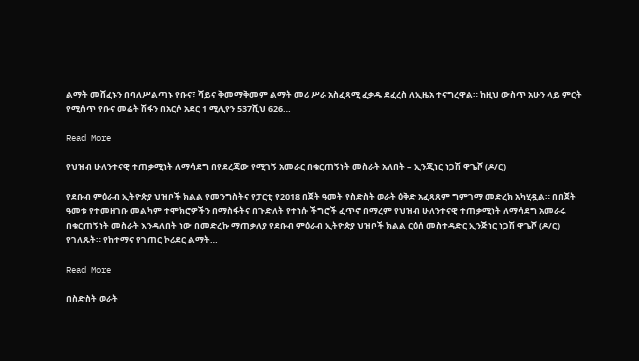ልማት መሸፈኑን በባለሥልጣኑ የቡና፣ ሻይና ቅመማቅመም ልማት መሪ ሥራ አስፈጻሚ ፈቃዱ ደፈረስ ለኢዜአ ተናግረዋል። ከዚህ ውስጥ አሁን ላይ ምርት የሚሰጥ የቡና መሬት ሽፋን በአርሶ አደር 1 ሚሊየን 537ሺህ 626…

Read More

የህዝብ ሁለንተናዊ ተጠቃሚነት ለማሳደግ በየደረጃው የሚገኝ አመራር በቁርጠኝነት መስራት አለበት – ኢንጂነር ነጋሽ ዋጌሾ (ዶ/ር)

የደቡብ ምዕራብ ኢትዮጵያ ህዝቦች ክልል የመንግስትና የፓርቲ የ2018 በጀት ዓመት የስድስት ወራት ዕቅድ አፈጻጸም ግምገማ መድረክ አካሂዷል። በበጀት ዓመቱ የተመዘገቡ መልካም ተሞክሮዎችን በማስፋትና በጉድለት የተነሱ ችግሮች ፈጥኖ በማረም የህዝብ ሁለንተናዊ ተጠቃሚነት ለማሳደግ አመራሩ በቁርጠኝነት መስራት እንዳለበት ነው በመድረኩ ማጠቃለያ የደቡብ ምዕራብ ኢትዮጵያ ህዝቦች ክልል ርዕሰ መስተዳድር ኢንጅነር ነጋሽ ዋጌሾ (ዶ/ር) የገለጹት። የከተማና የገጠር ኮሪደር ልማት…

Read More

በስድስት ወራት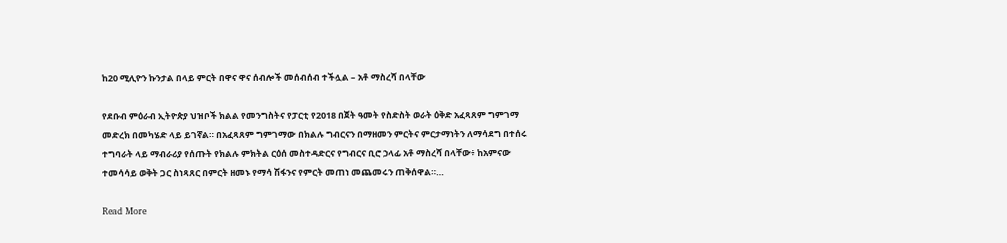ከ20 ሚሊዮን ኩንታል በላይ ምርት በዋና ዋና ሰብሎች መሰብሰብ ተችሏል – አቶ ማስረሻ በላቸው

የደቡብ ምዕራብ ኢትዮጵያ ህዝቦች ክልል የመንግስትና የፓርቲ የ2018 በጀት ዓመት የስድስት ወራት ዕቅድ አፈጻጸም ግምገማ መድረክ በመካሄድ ላይ ይገኛል። በአፈጻጸም ግምገማው በክልሉ ግብርናን በማዘመን ምርትና ምርታማነትን ለማሳደግ በተሰሩ ተግባራት ላይ ማብራሪያ የሰጡት የክልሉ ምክትል ርዕሰ መስተዳድርና የግብርና ቢሮ ኃላፊ አቶ ማስረሻ በላቸው፥ ከአምናው ተመሳሳይ ወቅት ጋር ስነጻጸር በምርት ዘመኑ የማሳ ሽፋንና የምርት መጠነ መጨመሩን ጠቅሰዋል።…

Read More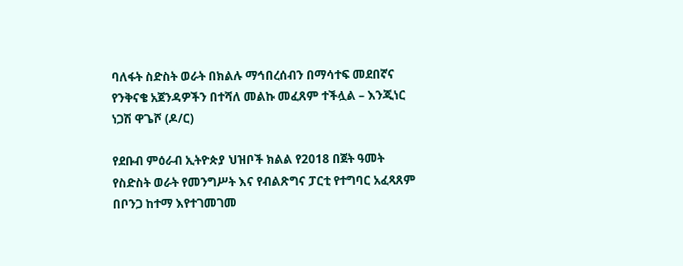ባለፋት ስድስት ወራት በክልሉ ማኅበረሰብን በማሳተፍ መደበኛና የንቅናቄ አጀንዳዎችን በተሻለ መልኩ መፈጸም ተችሏል – እንጂነር ነጋሽ ዋጌሾ (ዶ/ር)

የደቡብ ምዕራብ ኢትዮጵያ ህዝቦች ክልል የ2018 በጀት ዓመት የስድስት ወራት የመንግሥት እና የብልጽግና ፓርቲ የተግባር አፈጻጸም በቦንጋ ከተማ እየተገመገመ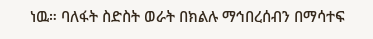ነዉ። ባለፋት ስድስት ወራት በክልሉ ማኅበረሰብን በማሳተፍ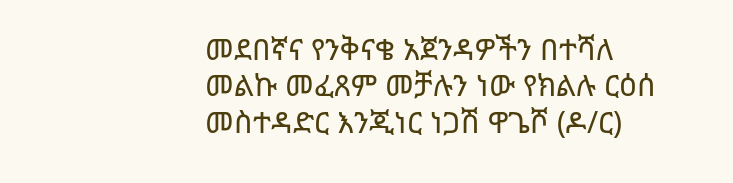መደበኛና የንቅናቄ አጀንዳዎችን በተሻለ መልኩ መፈጸም መቻሉን ነው የክልሉ ርዕሰ መስተዳድር እንጂነር ነጋሽ ዋጌሾ (ዶ/ር)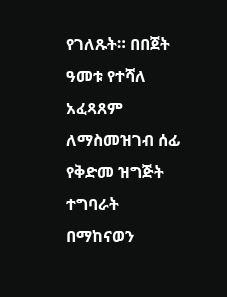የገለጹት። በበጀት ዓመቱ የተሻለ አፈጻጸም ለማስመዝገብ ሰፊ የቅድመ ዝግጅት ተግባራት በማከናወን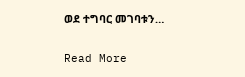ወደ ተግባር መገባቱን…

Read More